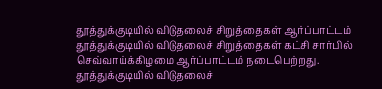தூத்துக்குடியில் விடுதலைச் சிறுத்தைகள் ஆர்ப்பாட்டம்
தூத்துக்குடியில் விடுதலைச் சிறுத்தைகள் கட்சி சார்பில் செவ்வாய்க்கிழமை ஆர்ப்பாட்டம் நடைபெற்றது.
தூத்துக்குடியில் விடுதலைச்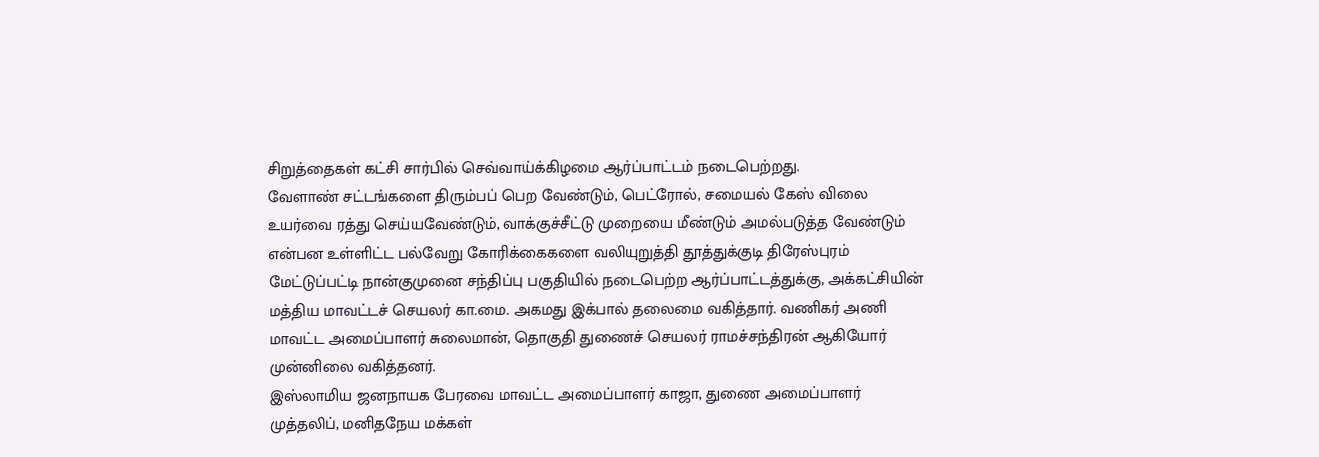சிறுத்தைகள் கட்சி சார்பில் செவ்வாய்க்கிழமை ஆர்ப்பாட்டம் நடைபெற்றது.
வேளாண் சட்டங்களை திரும்பப் பெற வேண்டும், பெட்ரோல், சமையல் கேஸ் விலை உயர்வை ரத்து செய்யவேண்டும், வாக்குச்சீட்டு முறையை மீண்டும் அமல்படுத்த வேண்டும் என்பன உள்ளிட்ட பல்வேறு கோரிக்கைகளை வலியுறுத்தி தூத்துக்குடி திரேஸ்புரம் மேட்டுப்பட்டி நான்குமுனை சந்திப்பு பகுதியில் நடைபெற்ற ஆர்ப்பாட்டத்துக்கு, அக்கட்சியின் மத்திய மாவட்டச் செயலர் கா.மை. அகமது இக்பால் தலைமை வகித்தார். வணிகர் அணி மாவட்ட அமைப்பாளர் சுலைமான், தொகுதி துணைச் செயலர் ராமச்சந்திரன் ஆகியோர் முன்னிலை வகித்தனர்.
இஸ்லாமிய ஜனநாயக பேரவை மாவட்ட அமைப்பாளர் காஜா, துணை அமைப்பாளர் முத்தலிப், மனிதநேய மக்கள்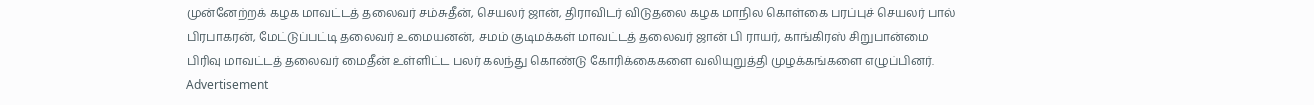முன்னேற்றக் கழக மாவட்டத் தலைவர் சம்சுதீன், செயலர் ஜான், திராவிடர் விடுதலை கழக மாநில கொள்கை பரப்புச் செயலர் பால் பிரபாகரன், மேட்டுப்பட்டி தலைவர் உமையனன், சமம் குடிமக்கள் மாவட்டத் தலைவர் ஜான் பி ராயர், காங்கிரஸ் சிறுபான்மை பிரிவு மாவட்டத் தலைவர் மைதீன் உள்ளிட்ட பலர் கலந்து கொண்டு கோரிக்கைகளை வலியுறுத்தி முழக்கங்களை எழுப்பினர்.
Advertisement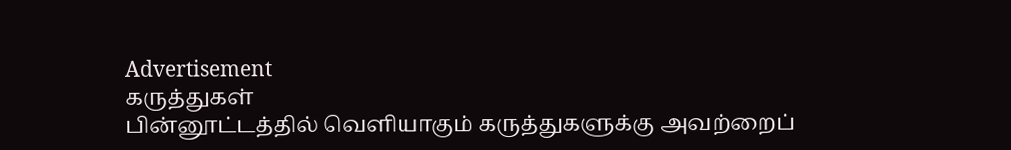Advertisement
கருத்துகள்
பின்னூட்டத்தில் வெளியாகும் கருத்துகளுக்கு அவற்றைப்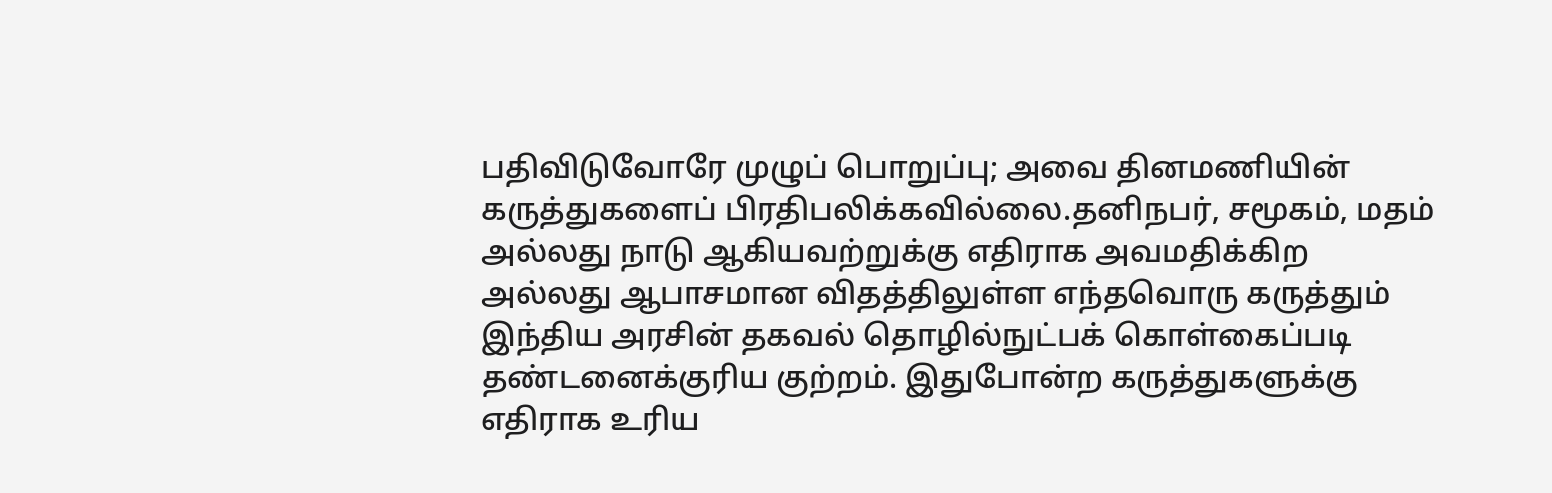பதிவிடுவோரே முழுப் பொறுப்பு; அவை தினமணியின் கருத்துகளைப் பிரதிபலிக்கவில்லை.தனிநபர், சமூகம், மதம் அல்லது நாடு ஆகியவற்றுக்கு எதிராக அவமதிக்கிற அல்லது ஆபாசமான விதத்திலுள்ள எந்தவொரு கருத்தும் இந்திய அரசின் தகவல் தொழில்நுட்பக் கொள்கைப்படி தண்டனைக்குரிய குற்றம். இதுபோன்ற கருத்துகளுக்கு எதிராக உரிய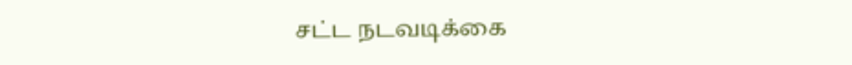சட்ட நடவடிக்கை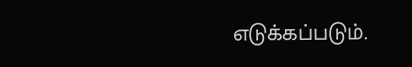எடுக்கப்படும்.